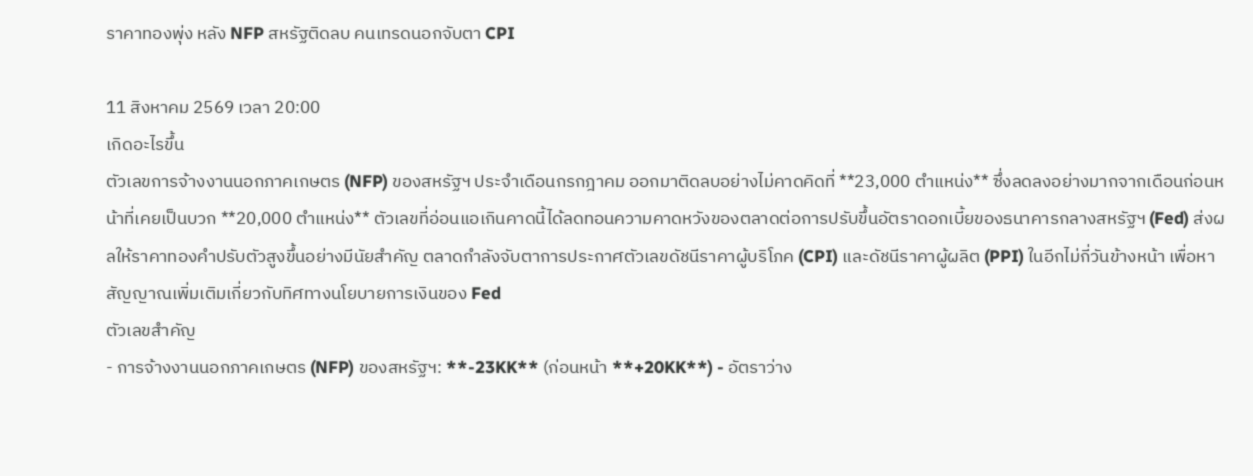ราคาทองพุ่ง หลัง NFP สหรัฐติดลบ คนเทรดนอกจับตา CPI

11 สิงหาคม 2569 เวลา 20:00
เกิดอะไรขึ้น
ตัวเลขการจ้างงานนอกภาคเกษตร (NFP) ของสหรัฐฯ ประจำเดือนกรกฎาคม ออกมาติดลบอย่างไม่คาดคิดที่ **23,000 ตำแหน่ง** ซึ่งลดลงอย่างมากจากเดือนก่อนหน้าที่เคยเป็นบวก **20,000 ตำแหน่ง** ตัวเลขที่อ่อนแอเกินคาดนี้ได้ลดทอนความคาดหวังของตลาดต่อการปรับขึ้นอัตราดอกเบี้ยของธนาคารกลางสหรัฐฯ (Fed) ส่งผลให้ราคาทองคำปรับตัวสูงขึ้นอย่างมีนัยสำคัญ ตลาดกำลังจับตาการประกาศตัวเลขดัชนีราคาผู้บริโภค (CPI) และดัชนีราคาผู้ผลิต (PPI) ในอีกไม่กี่วันข้างหน้า เพื่อหาสัญญาณเพิ่มเติมเกี่ยวกับทิศทางนโยบายการเงินของ Fed
ตัวเลขสำคัญ
- การจ้างงานนอกภาคเกษตร (NFP) ของสหรัฐฯ: **-23KK** (ก่อนหน้า **+20KK**) - อัตราว่าง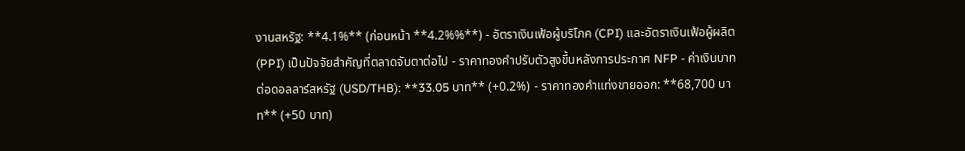งานสหรัฐ: **4.1%** (ก่อนหน้า **4.2%%**) - อัตราเงินเฟ้อผู้บริโภค (CPI) และอัตราเงินเฟ้อผู้ผลิต (PPI) เป็นปัจจัยสำคัญที่ตลาดจับตาต่อไป - ราคาทองคำปรับตัวสูงขึ้นหลังการประกาศ NFP - ค่าเงินบาทต่อดอลลาร์สหรัฐ (USD/THB): **33.05 บาท** (+0.2%) - ราคาทองคำแท่งขายออก: **68,700 บาท** (+50 บาท)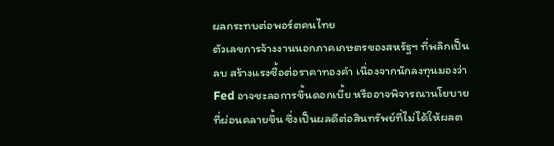ผลกระทบต่อพอร์ตคนไทย
ตัวเลขการจ้างงานนอกภาคเกษตรของสหรัฐฯ ที่พลิกเป็นลบ สร้างแรงซื้อต่อราคาทองคำ เนื่องจากนักลงทุนมองว่า Fed อาจชะลอการขึ้นดอกเบี้ย หรืออาจพิจารณานโยบายที่ผ่อนคลายขึ้น ซึ่งเป็นผลดีต่อสินทรัพย์ที่ไม่ได้ให้ผลต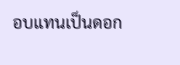อบแทนเป็นดอก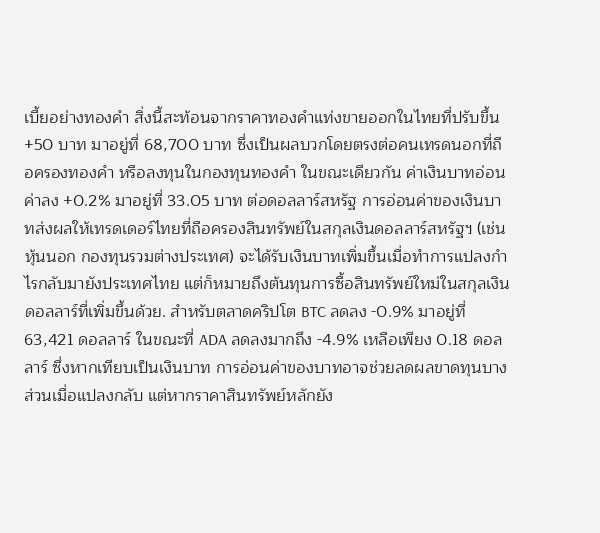เบี้ยอย่างทองคำ สิ่งนี้สะท้อนจากราคาทองคำแท่งขายออกในไทยที่ปรับขึ้น +50 บาท มาอยู่ที่ 68,700 บาท ซึ่งเป็นผลบวกโดยตรงต่อคนเทรดนอกที่ถือครองทองคำ หรือลงทุนในกองทุนทองคำ ในขณะเดียวกัน ค่าเงินบาทอ่อนค่าลง +0.2% มาอยู่ที่ 33.05 บาท ต่อดอลลาร์สหรัฐ การอ่อนค่าของเงินบาทส่งผลให้เทรดเดอร์ไทยที่ถือครองสินทรัพย์ในสกุลเงินดอลลาร์สหรัฐฯ (เช่น หุ้นนอก กองทุนรวมต่างประเทศ) จะได้รับเงินบาทเพิ่มขึ้นเมื่อทำการแปลงกำไรกลับมายังประเทศไทย แต่ก็หมายถึงต้นทุนการซื้อสินทรัพย์ใหม่ในสกุลเงินดอลลาร์ที่เพิ่มขึ้นด้วย. สำหรับตลาดคริปโต BTC ลดลง -0.9% มาอยู่ที่ 63,421 ดอลลาร์ ในขณะที่ ADA ลดลงมากถึง -4.9% เหลือเพียง 0.18 ดอลลาร์ ซึ่งหากเทียบเป็นเงินบาท การอ่อนค่าของบาทอาจช่วยลดผลขาดทุนบางส่วนเมื่อแปลงกลับ แต่หากราคาสินทรัพย์หลักยัง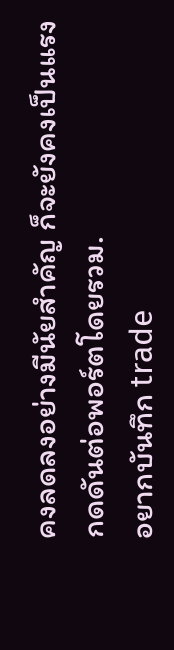คงลดลงอย่างมีนัยสำคัญ ก็จะยังคงเป็นแรงกดดันต่อพอร์ตโดยรวม.
อยากบันทึก trade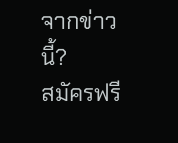จากข่าวนี้?
สมัครฟรี